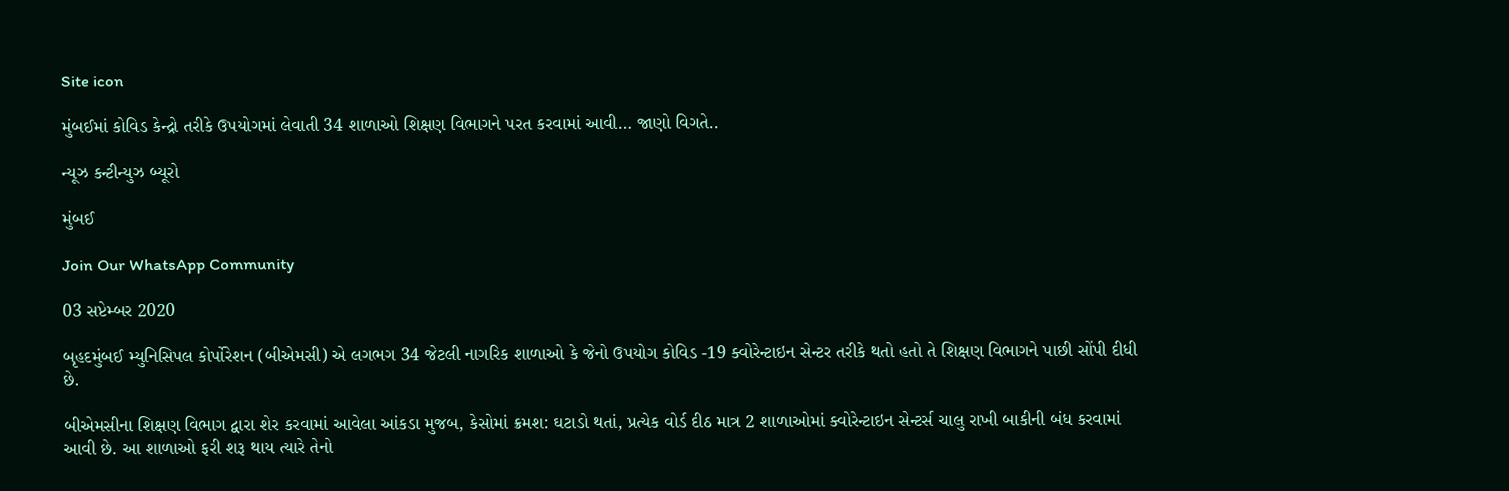Site icon

મુંબઈમાં કોવિડ કેન્દ્રો તરીકે ઉપયોગમાં લેવાતી 34 શાળાઓ શિક્ષણ વિભાગને પરત કરવામાં આવી… જાણો વિગતે..

ન્યૂઝ કન્ટીન્યુઝ બ્યૂરો

મુંબઈ

Join Our WhatsApp Community

03 સપ્ટેમ્બર 2020

બૃહદમુંબઈ મ્યુનિસિપલ કોર્પોરેશન (બીએમસી) એ લગભગ 34 જેટલી નાગરિક શાળાઓ કે જેનો ઉપયોગ કોવિડ -19 ક્વોરેન્ટાઇન સેન્ટર તરીકે થતો હતો તે શિક્ષણ વિભાગને પાછી સોંપી દીધી છે.

બીએમસીના શિક્ષણ વિભાગ દ્વારા શેર કરવામાં આવેલા આંકડા મુજબ, કેસોમાં ક્રમશ: ઘટાડો થતાં, પ્રત્યેક વોર્ડ દીઠ માત્ર 2 શાળાઓમાં ક્વોરેન્ટાઇન સેન્ટર્સ ચાલુ રાખી બાકીની બંધ કરવામાં આવી છે. આ શાળાઓ ફરી શરૂ થાય ત્યારે તેનો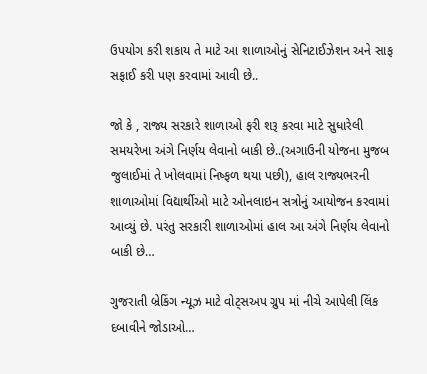ઉપયોગ કરી શકાય તે માટે આ શાળાઓનું સેનિટાઈઝેશન અને સાફ સફાઈ કરી પણ કરવામાં આવી છે..

જો કે , રાજ્ય સરકારે શાળાઓ ફરી શરૂ કરવા માટે સુધારેલી સમયરેખા અંગે નિર્ણય લેવાનો બાકી છે..(અગાઉની યોજના મુજબ જુલાઈમાં તે ખોલવામાં નિષ્ફળ થયા પછી), હાલ રાજ્યભરની શાળાઓમાં વિદ્યાર્થીઓ માટે ઓનલાઇન સત્રોનું આયોજન કરવામાં આવ્યું છે. પરંતુ સરકારી શાળાઓમાં હાલ આ અંગે નિર્ણય લેવાનો બાકી છે…

ગુજરાતી બ્રેકિંગ ન્યૂઝ માટે વોટ્સઅપ ગ્રુપ માં નીચે આપેલી લિંક દબાવીને જોડાઓ…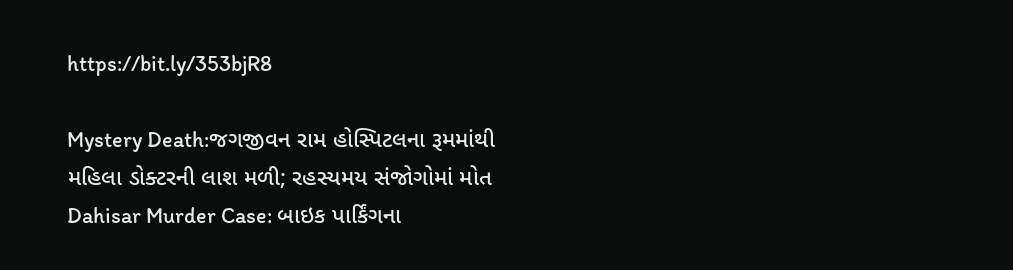https://bit.ly/353bjR8

Mystery Death:જગજીવન રામ હોસ્પિટલના રૂમમાંથી મહિલા ડોક્ટરની લાશ મળી; રહસ્યમય સંજોગોમાં મોત
Dahisar Murder Case: બાઇક પાર્કિંગના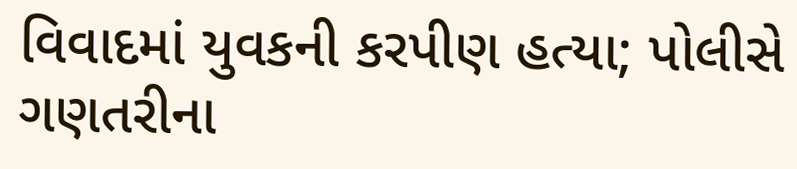વિવાદમાં યુવકની કરપીણ હત્યા; પોલીસે ગણતરીના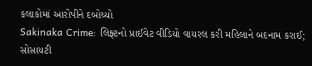કલાકોમાં આરોપીને દબોચ્યો
Sakinaka Crime: લિફ્ટનો પ્રાઈવેટ વીડિયો વાયરલ કરી મહિલાને બદનામ કરાઈ; સોસાયટી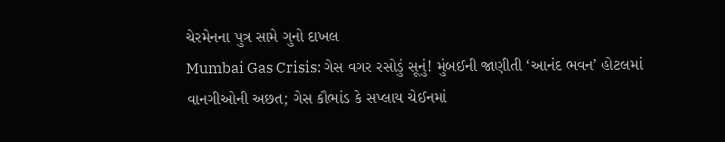ચેરમેનના પુત્ર સામે ગુનો દાખલ
Mumbai Gas Crisis: ગેસ વગર રસોડું સૂનું! મુંબઈની જાણીતી ‘આનંદ ભવન’ હોટલમાં વાનગીઓની અછત; ગેસ કૌભાંડ કે સપ્લાય ચેઈનમાં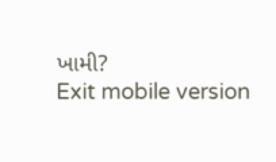ખામી?
Exit mobile version